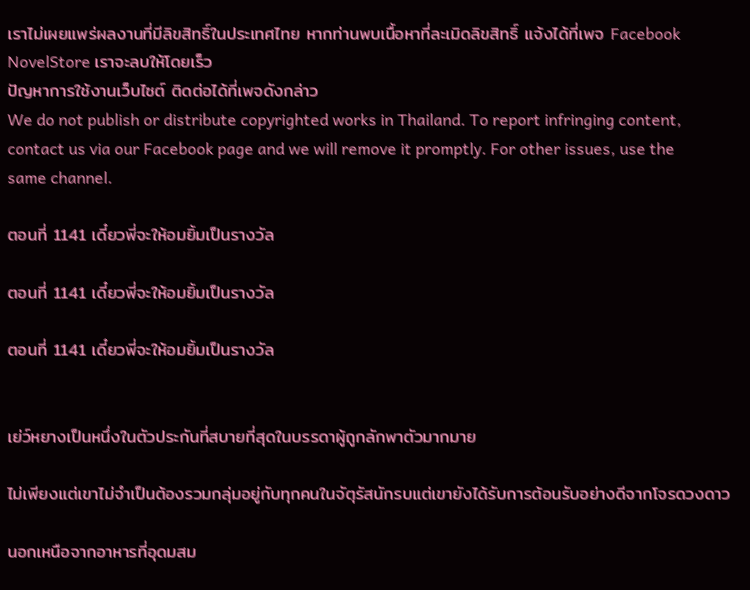เราไม่เผยแพร่ผลงานที่มีลิขสิทธิ์ในประเทศไทย หากท่านพบเนื้อหาที่ละเมิดลิขสิทธิ์ แจ้งได้ที่เพจ Facebook NovelStore เราจะลบให้โดยเร็ว
ปัญหาการใช้งานเว็บไซต์ ติดต่อได้ที่เพจดังกล่าว
We do not publish or distribute copyrighted works in Thailand. To report infringing content, contact us via our Facebook page and we will remove it promptly. For other issues, use the same channel.

ตอนที่ 1141 เดี๋ยวพี่จะให้อมยิ้มเป็นรางวัล

ตอนที่ 1141 เดี๋ยวพี่จะให้อมยิ้มเป็นรางวัล

ตอนที่ 1141 เดี๋ยวพี่จะให้อมยิ้มเป็นรางวัล


เย่ว์หยางเป็นหนึ่งในตัวประกันที่สบายที่สุดในบรรดาผู้ถูกลักพาตัวมากมาย

ไม่เพียงแต่เขาไม่จำเป็นต้องรวมกลุ่มอยู่กับทุกคนในจัตุรัสนักรบแต่เขายังได้รับการต้อนรับอย่างดีจากโจรดวงดาว

นอกเหนือจากอาหารที่อุดมสม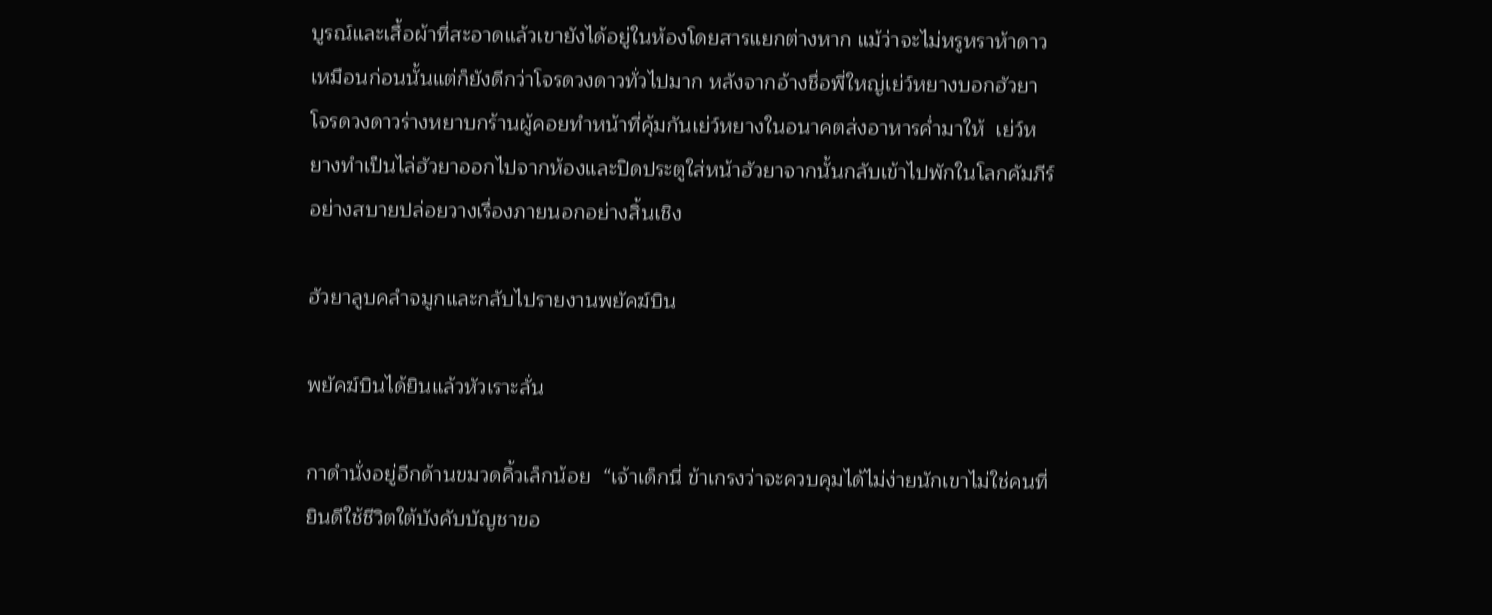บูรณ์และเสื้อผ้าที่สะอาดแล้วเขายังได้อยู่ในห้องโดยสารแยกต่างหาก แม้ว่าจะไม่หรูหราห้าดาวเหมือนก่อนนั้นแต่ก็ยังดีกว่าโจรดวงดาวทั่วไปมาก หลังจากอ้างชื่อพี่ใหญ่เย่ว์หยางบอกฮัวยาโจรดวงดาวร่างหยาบกร้านผู้คอยทำหน้าที่คุ้มกันเย่ว์หยางในอนาคตส่งอาหารค่ำมาให้  เย่ว์หยางทำเป็นไล่ฮัวยาออกไปจากห้องและปิดประตูใส่หน้าฮัวยาจากนั้นกลับเข้าไปพักในโลกคัมภีร์อย่างสบายปล่อยวางเรื่องภายนอกอย่างสิ้นเชิง

ฮัวยาลูบคลำจมูกและกลับไปรายงานพยัคฆ์บิน

พยัคฆ์บินได้ยินแล้วหัวเราะลั่น

กาดำนั่งอยู่อีกด้านขมวดคิ้วเล็กน้อย  “เจ้าเด็กนี่ ข้าเกรงว่าจะควบคุมได้ไม่ง่ายนักเขาไม่ใช่คนที่ยินดีใช้ชีวิตใต้บังคับบัญชาขอ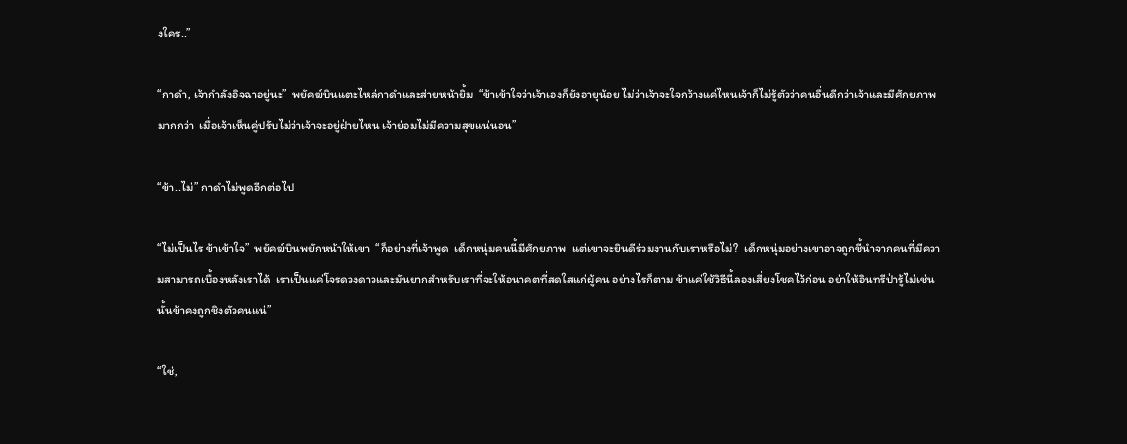งใคร..”

“กาดำ, เจ้ากำลังอิจฉาอยู่นะ”  พยัคฆ์บินแตะไหล่กาดำและส่ายหน้ายิ้ม  “ข้าเข้าใจว่าเจ้าเองก็ยังอายุน้อย ไม่ว่าเจ้าจะใจกว้างแค่ไหนเจ้าก็ไม่รู้ตัวว่าคนอื่นดีกว่าเจ้าและมีศักยภาพมากกว่า  เมื่อเจ้าเห็นคู่ปรับไม่ว่าเจ้าจะอยู่ฝ่ายไหน เจ้าย่อมไม่มีความสุขแน่นอน”

“ข้า..ไม่” กาดำไม่พูดอีกต่อไป

“ไม่เป็นไร ข้าเข้าใจ”  พยัคฆ์บินพยักหน้าให้เขา  “ก็อย่างที่เจ้าพูด  เด็กหนุ่มคนนี้มีศักยภาพ  แต่เขาจะยินดีร่วมงานกับเราหรือไม่?  เด็กหนุ่มอย่างเขาอาจถูกชี้นำจากคนที่มีความสามารถเบื้องหลังเราได้  เราเป็นแค่โจรดวงดาวและมันยากสำหรับเราที่จะให้อนาคตที่สดใสแก่ผู้คน อย่างไรก็ตาม ข้าแค่ใช้วิธีนี้ลองเสี่ยงโชคไว้ก่อน อย่าให้อินทรีป่ารู้ไม่เช่นนั้นข้าคงถูกชิงตัวคนแน่”

“ใช่,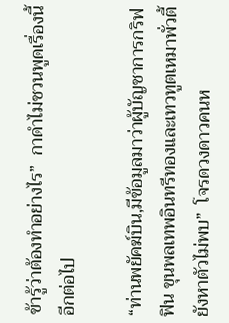ข้ารู้ว่าต้องทำอย่างไร”  กาดำไม่ชวนพูดเรื่องนี้อีกต่อไป

“ท่านพยัคฆ์บิน,มีข้อมูลมาว่าผู้บัญชาการกริฟฟิน ขุนพลเทพอินทรีทองและเทวทูตเหมาพั่วตี้ยังหาตัวไม่พบ”  โจรดวงดาวคนห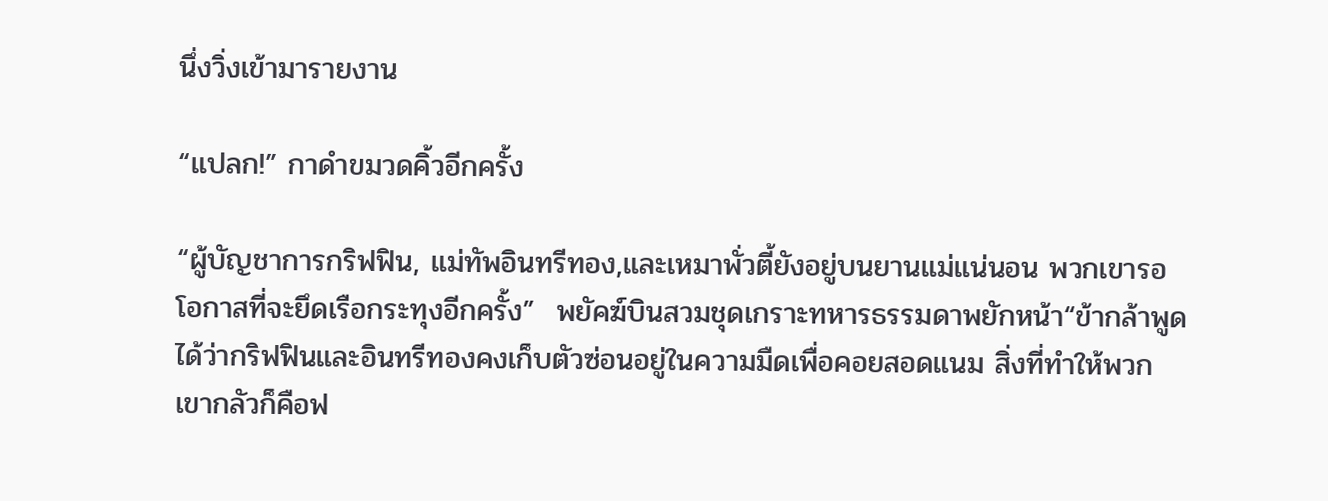นึ่งวิ่งเข้ามารายงาน

“แปลก!” กาดำขมวดคิ้วอีกครั้ง

“ผู้บัญชาการกริฟฟิน, แม่ทัพอินทรีทอง,และเหมาพั่วตี้ยังอยู่บนยานแม่แน่นอน พวกเขารอโอกาสที่จะยึดเรือกระทุงอีกครั้ง”  พยัคฆ์บินสวมชุดเกราะทหารธรรมดาพยักหน้า“ข้ากล้าพูดได้ว่ากริฟฟินและอินทรีทองคงเก็บตัวซ่อนอยู่ในความมืดเพื่อคอยสอดแนม สิ่งที่ทำให้พวกเขากลัวก็คือฟ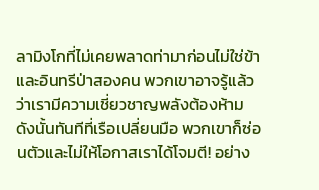ลามิงโกที่ไม่เคยพลาดท่ามาก่อนไม่ใช่ข้าและอินทรีป่าสองคน พวกเขาอาจรู้แล้วว่าเรามีความเชี่ยวชาญพลังต้องห้ามดังนั้นทันทีที่เรือเปลี่ยนมือ พวกเขาก็ซ่อนตัวและไม่ให้โอกาสเราได้โจมตี! อย่าง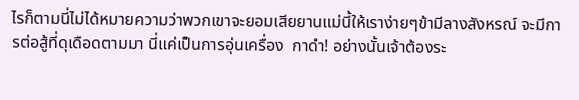ไรก็ตามนี่ไม่ได้หมายความว่าพวกเขาจะยอมเสียยานแม่นี้ให้เราง่ายๆข้ามีลางสังหรณ์ จะมีการต่อสู้ที่ดุเดือดตามมา นี่แค่เป็นการอุ่นเครื่อง  กาดำ! อย่างนั้นเจ้าต้องระ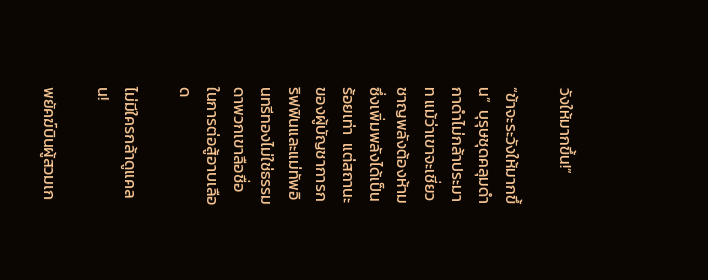วังให้มากขึ้น!”

“ข้าจะระวังให้มากขึ้น”  บุรุษชุดคลุมดำ กาดำไม่กล้าประมาท แม้ว่าเขาจะเชี่ยวชาญพลังต้องห้ามซึ่งเพิ่มพลังได้เป็นร้อยเท่า  แต่สถานะของผู้บัญชาการกริฟฟินและแม่ทัพอินทรีทองไม่ใช่ธรรมดาพวกเขาลือชื่อในการต่อสู้อาบเลือด

ไม่มีใครกล้าดูแคลน!

พยัคฆ์บินผู้สวมเก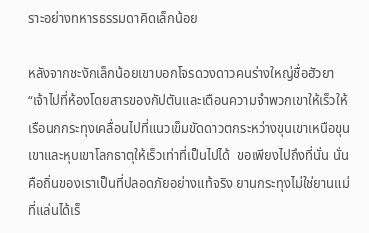ราะอย่างทหารธรรมดาคิดเล็กน้อย

หลังจากชะงักเล็กน้อยเขาบอกโจรดวงดาวคนร่างใหญ่ชื่อฮัวยา “เจ้าไปที่ห้องโดยสารของกัปตันและเตือนความจำพวกเขาให้เร็วให้เรือนกกระทุงเคลื่อนไปที่แนวเข็มขัดดาวตกระหว่างขุนเขาเหนือขุนเขาและหุบเขาโลกธาตุให้เร็วเท่าที่เป็นไปได้  ขอเพียงไปถึงที่นั่น นั่นคือถิ่นของเราเป็นที่ปลอดภัยอย่างแท้จริง ยานกระทุงไม่ใช่ยานแม่ที่แล่นได้เร็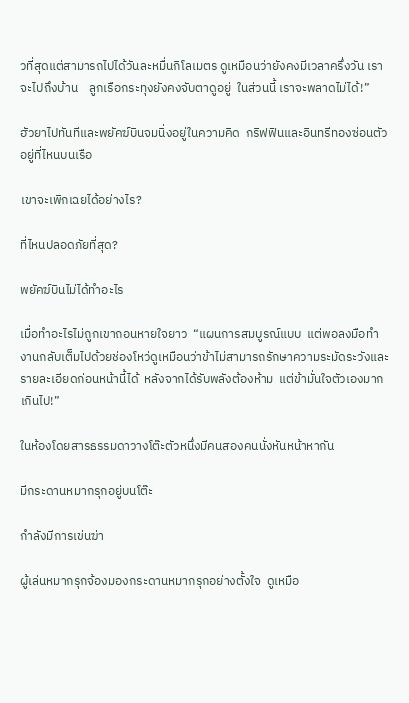วที่สุดแต่สามารถไปได้วันละหมื่นกิโลเมตร ดูเหมือนว่ายังคงมีเวลาครึ่งวัน เราจะไปถึงบ้าน    ลูกเรือกระทุงยังคงจับตาดูอยู่  ในส่วนนี้ เราจะพลาดไม่ได้!”

ฮัวยาไปทันทีและพยัคฆ์บินจมนิ่งอยู่ในความคิด  กริฟฟินและอินทรีทองซ่อนตัวอยู่ที่ไหนบนเรือ

เขาจะเพิกเฉยได้อย่างไร?

ที่ไหนปลอดภัยที่สุด?

พยัคฆ์บินไม่ได้ทำอะไร

เมื่อทำอะไรไม่ถูกเขาถอนหายใจยาว  “แผนการสมบูรณ์แบบ  แต่พอลงมือทำงานกลับเต็มไปด้วยช่องโหว่ดูเหมือนว่าข้าไม่สามารถรักษาความระมัดระวังและรายละเอียดก่อนหน้านี้ได้  หลังจากได้รับพลังต้องห้าม  แต่ข้ามั่นใจตัวเองมากเกินไป!”

ในห้องโดยสารธรรมดาวางโต๊ะตัวหนึ่งมีคนสองคนนั่งหันหน้าหากัน

มีกระดานหมากรุกอยู่บนโต๊ะ

กำลังมีการเข่นฆ่า

ผู้เล่นหมากรุกจ้องมองกระดานหมากรุกอย่างตั้งใจ  ดูเหมือ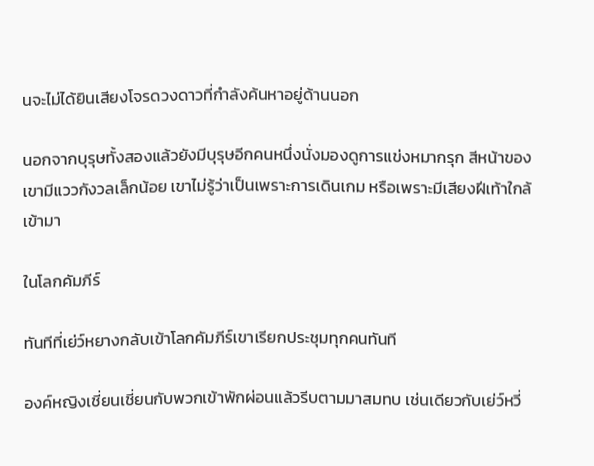นจะไม่ได้ยินเสียงโจรดวงดาวที่กำลังค้นหาอยู่ด้านนอก

นอกจากบุรุษทั้งสองแล้วยังมีบุรุษอีกคนหนึ่งนั่งมองดูการแข่งหมากรุก สีหน้าของเขามีแววกังวลเล็กน้อย เขาไม่รู้ว่าเป็นเพราะการเดินเกม หรือเพราะมีเสียงฝีเท้าใกล้เข้ามา

ในโลกคัมภีร์

ทันทีที่เย่ว์หยางกลับเข้าโลกคัมภีร์เขาเรียกประชุมทุกคนทันที

องค์หญิงเชี่ยนเชี่ยนกับพวกเข้าพักผ่อนแล้วรีบตามมาสมทบ เช่นเดียวกับเย่ว์หวี่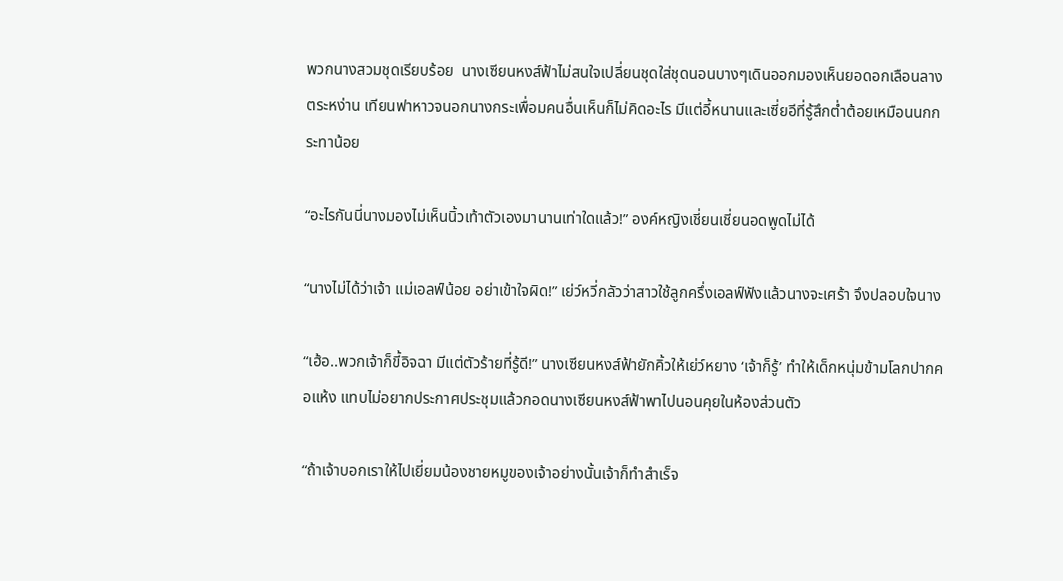พวกนางสวมชุดเรียบร้อย  นางเซียนหงส์ฟ้าไม่สนใจเปลี่ยนชุดใส่ชุดนอนบางๆเดินออกมองเห็นยอดอกเลือนลางตระหง่าน เทียนฟาหาวจนอกนางกระเพื่อมคนอื่นเห็นก็ไม่คิดอะไร มีแต่อี้หนานและเซี่ยอีที่รู้สึกต่ำต้อยเหมือนนกกระทาน้อย

“อะไรกันนี่นางมองไม่เห็นนิ้วเท้าตัวเองมานานเท่าใดแล้ว!” องค์หญิงเชี่ยนเชี่ยนอดพูดไม่ได้

“นางไม่ได้ว่าเจ้า แม่เอลฟ์น้อย อย่าเข้าใจผิด!” เย่ว์หวี่กลัวว่าสาวใช้ลูกครึ่งเอลฟ์ฟังแล้วนางจะเศร้า จึงปลอบใจนาง

“เฮ้อ..พวกเจ้าก็ขี้อิจฉา มีแต่ตัวร้ายที่รู้ดี!” นางเซียนหงส์ฟ้ายักคิ้วให้เย่ว์หยาง ‘เจ้าก็รู้’ ทำให้เด็กหนุ่มข้ามโลกปากคอแห้ง แทบไม่อยากประกาศประชุมแล้วกอดนางเซียนหงส์ฟ้าพาไปนอนคุยในห้องส่วนตัว

“ถ้าเจ้าบอกเราให้ไปเยี่ยมน้องชายหมูของเจ้าอย่างนั้นเจ้าก็ทำสำเร็จ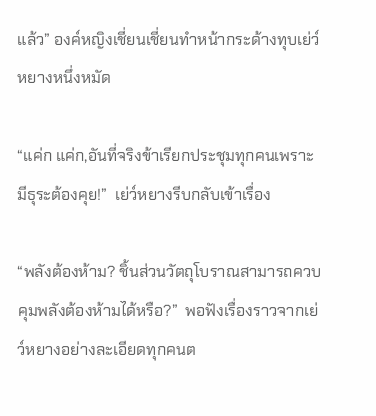แล้ว” องค์หญิงเชี่ยนเชี่ยนทำหน้ากระด้างทุบเย่ว์หยางหนึ่งหมัด

“แค่ก แค่ก,อันที่จริงข้าเรียกประชุมทุกคนเพราะมีธุระต้องคุย!”  เย่ว์หยางรีบกลับเข้าเรื่อง

“พลังต้องห้าม? ชิ้นส่วนวัตถุโบราณสามารถควบคุมพลังต้องห้ามได้หรือ?”  พอฟังเรื่องราวจากเย่ว์หยางอย่างละเอียดทุกคนต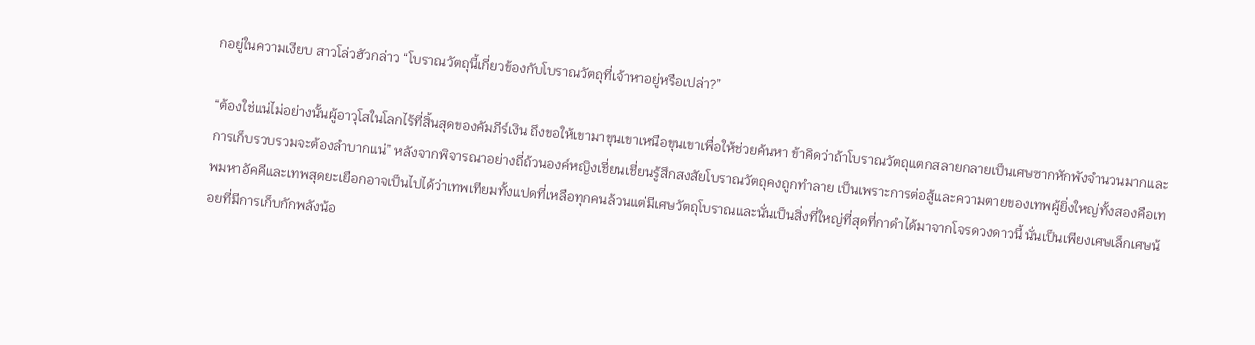กอยู่ในความเงียบ สาวโล่วฮัวกล่าว “โบราณวัตถุนี้เกี่ยวข้องกับโบราณวัตถุที่เจ้าหาอยู่หรือเปล่า?”

“ต้องใช่แน่ไม่อย่างนั้นผู้อาวุโสในโลกไร้ที่สิ้นสุดของคัมภีร์เงิน ถึงขอให้เขามาขุนเขาเหนือขุนเขาเพื่อให้ช่วยค้นหา ข้าคิดว่าถ้าโบราณวัตถุแตกสลายกลายเป็นเศษซากหักพังจำนวนมากและการเก็บรวบรวมจะต้องลำบากแน่” หลังจากพิจารณาอย่างถี่ถ้วนองค์หญิงเชี่ยนเชี่ยนรู้สึกสงสัยโบราณวัตถุคงถูกทำลาย เป็นเพราะการต่อสู้และความตายของเทพผู้ยิ่งใหญ่ทั้งสองคือเทพมหาอัคคีและเทพสุดยะเยือกอาจเป็นไปได้ว่าเทพเทียมทั้งแปดที่เหลือทุกคนล้วนแต่มีเศษวัตถุโบราณและนั่นเป็นสิ่งที่ใหญ่ที่สุดที่กาดำได้มาจากโจรดวงดาวนี้ นั่นเป็นเพียงเศษเล็กเศษน้อยที่มีการเก็บกักพลังน้อ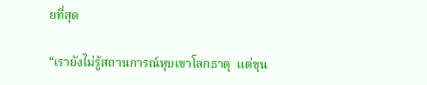ยที่สุด

“เรายังไม่รู้สถานการณ์หุบเขาโลกธาตุ  แต่ขุน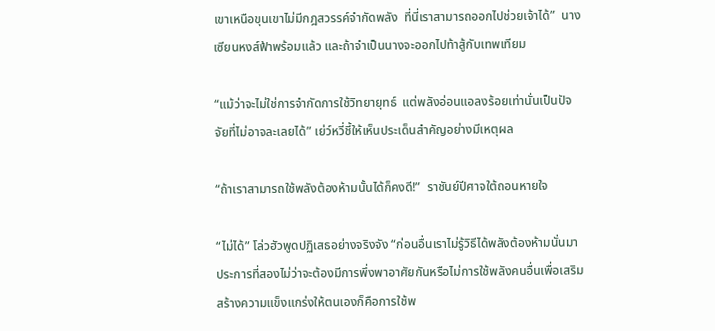เขาเหนือขุนเขาไม่มีกฎสวรรค์จำกัดพลัง  ที่นี่เราสามารถออกไปช่วยเจ้าได้”  นางเซียนหงส์ฟ้าพร้อมแล้ว และถ้าจำเป็นนางจะออกไปท้าสู้กับเทพเทียม

“แม้ว่าจะไม่ใช่การจำกัดการใช้วิทยายุทธ์  แต่พลังอ่อนแอลงร้อยเท่านั่นเป็นปัจจัยที่ไม่อาจละเลยได้” เย่ว์หวี่ชี้ให้เห็นประเด็นสำคัญอย่างมีเหตุผล

“ถ้าเราสามารถใช้พลังต้องห้ามนั้นได้ก็คงดี!”  ราชันย์ปีศาจใต้ถอนหายใจ

“ไม่ได้” โล่วฮัวพูดปฏิเสธอย่างจริงจัง “ก่อนอื่นเราไม่รู้วิธีได้พลังต้องห้ามนั่นมา  ประการที่สองไม่ว่าจะต้องมีการพึ่งพาอาศัยกันหรือไม่การใช้พลังคนอื่นเพื่อเสริมสร้างความแข็งแกร่งให้ตนเองก็คือการใช้พ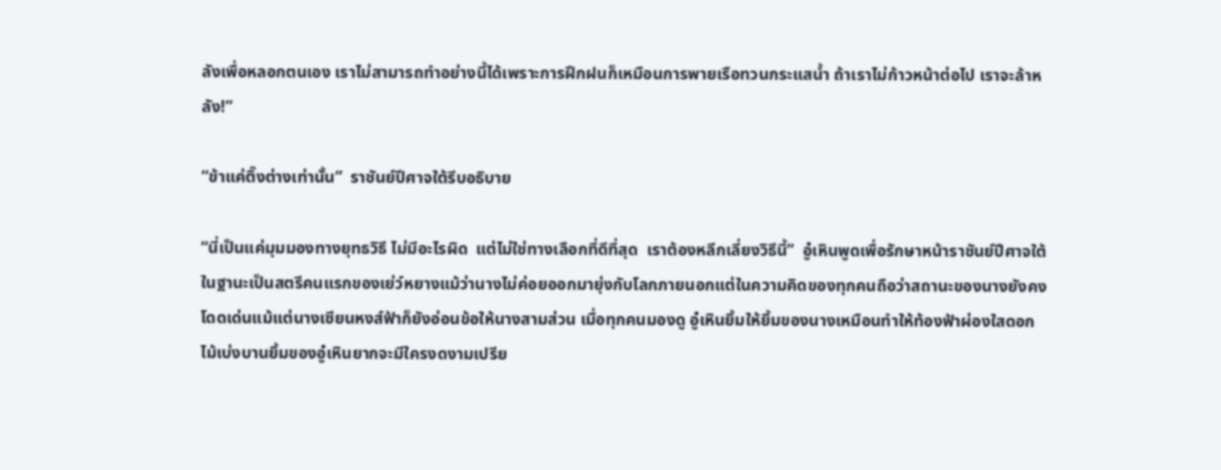ลังเพื่อหลอกตนเอง เราไม่สามารถทำอย่างนี้ได้เพราะการฝึกฝนก็เหมือนการพายเรือทวนกระแสน้ำ ถ้าเราไม่ก้าวหน้าต่อไป เราจะล้าหลัง!”

“ข้าแค่ติ๊งต่างเท่านั้น”  ราชันย์ปีศาจใต้รีบอธิบาย

“นี่เป็นแค่มุมมองทางยุทธวิธี ไม่มีอะไรผิด  แต่ไม่ใช่ทางเลือกที่ดีที่สุด  เราต้องหลีกเลี่ยงวิธีนี้”  อู๋เหินพูดเพื่อรักษาหน้าราชันย์ปีศาจใต้  ในฐานะเป็นสตรีคนแรกของเย่ว์หยางแม้ว่านางไม่ค่อยออกมายุ่งกับโลกภายนอกแต่ในความคิดของทุกคนถือว่าสถานะของนางยังคงโดดเด่นแม้แต่นางเซียนหงส์ฟ้าก็ยังอ่อนข้อให้นางสามส่วน เมื่อทุกคนมองดู อู๋เหินยิ้มให้ยิ้มของนางเหมือนทำให้ท้องฟ้าผ่องใสดอกไม้เบ่งบานยิ้มของอู๋เหินยากจะมีใครงดงามเปรีย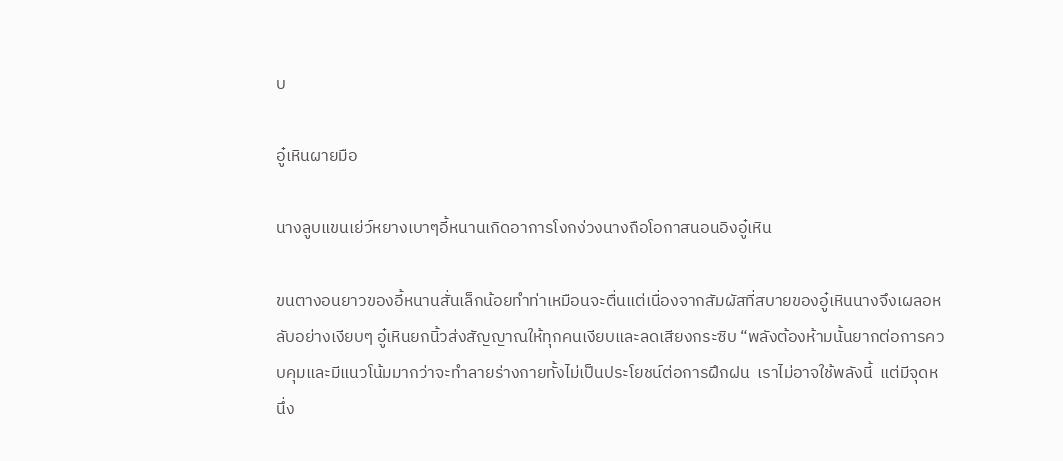บ

อู๋เหินผายมือ

นางลูบแขนเย่ว์หยางเบาๆอี้หนานเกิดอาการโงกง่วงนางถือโอกาสนอนอิงอู๋เหิน

ขนตางอนยาวของอี้หนานสั่นเล็กน้อยทำท่าเหมือนจะตื่นแต่เนื่องจากสัมผัสที่สบายของอู๋เหินนางจึงเผลอหลับอย่างเงียบๆ อู๋เหินยกนิ้วส่งสัญญาณให้ทุกคนเงียบและลดเสียงกระซิบ “พลังต้องห้ามนั้นยากต่อการควบคุมและมีแนวโน้มมากว่าจะทำลายร่างกายทั้งไม่เป็นประโยชน์ต่อการฝึกฝน  เราไม่อาจใช้พลังนี้  แต่มีจุดหนึ่ง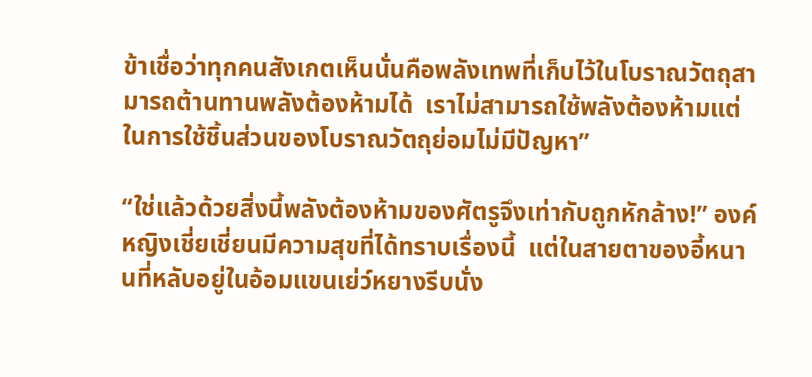ข้าเชื่อว่าทุกคนสังเกตเห็นนั่นคือพลังเทพที่เก็บไว้ในโบราณวัตถุสามารถต้านทานพลังต้องห้ามได้  เราไม่สามารถใช้พลังต้องห้ามแต่ในการใช้ชิ้นส่วนของโบราณวัตถุย่อมไม่มีปัญหา”

“ใช่แล้วด้วยสิ่งนี้พลังต้องห้ามของศัตรูจึงเท่ากับถูกหักล้าง!” องค์หญิงเชี่ยเชี่ยนมีความสุขที่ได้ทราบเรื่องนี้  แต่ในสายตาของอี้หนานที่หลับอยู่ในอ้อมแขนเย่ว์หยางรีบนั่ง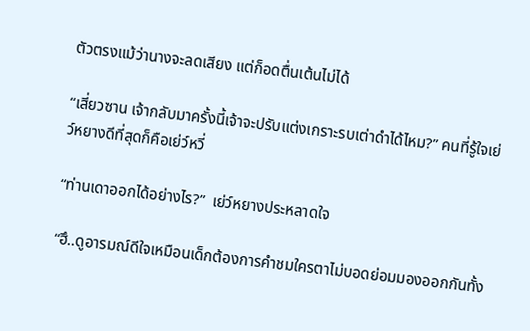ตัวตรงแม้ว่านางจะลดเสียง แต่ก็อดตื่นเต้นไม่ได้

“เสี่ยวซาน เจ้ากลับมาครั้งนี้เจ้าจะปรับแต่งเกราะรบเต่าดำได้ไหม?” คนที่รู้ใจเย่ว์หยางดีที่สุดก็คือเย่ว์หวี่

“ท่านเดาออกได้อย่างไร?”  เย่ว์หยางประหลาดใจ

“ฮึ..ดูอารมณ์ดีใจเหมือนเด็กต้องการคำชมใครตาไม่บอดย่อมมองออกกันทั้ง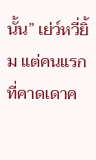นั้น” เย่ว์หวี่ยิ้ม แต่คนแรกที่คาดเดาค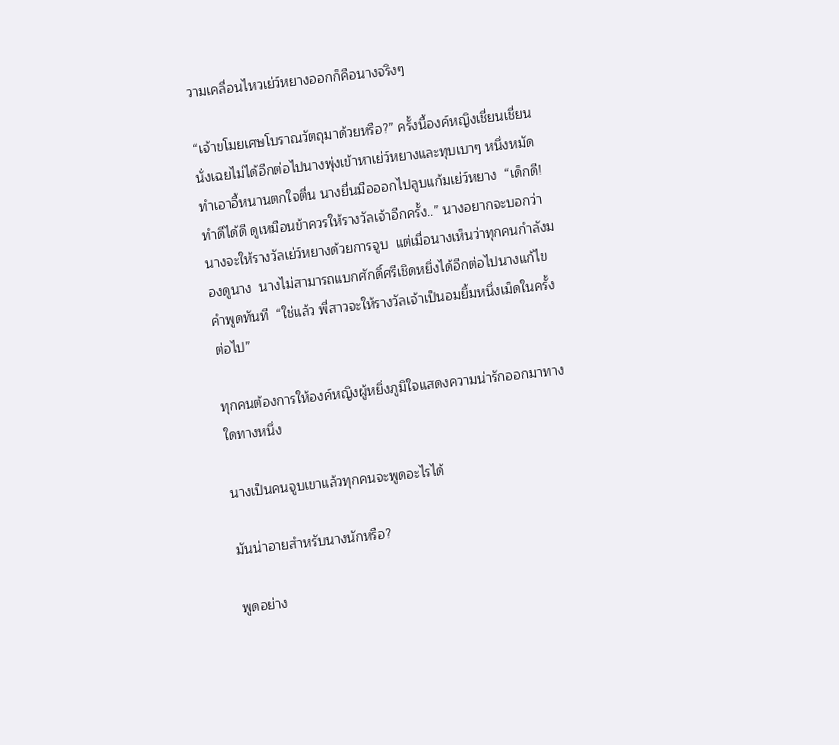วามเคลื่อนไหวเย่ว์หยางออกก็คือนางจริงๆ

“เจ้าขโมยเศษโบราณวัตถุมาด้วยหรือ?” ครั้งนี้องค์หญิงเชี่ยนเชี่ยนนั่งเฉยไม่ได้อีกต่อไปนางพุ่งเข้าหาเย่ว์หยางและทุบเบาๆ หนึ่งหมัด ทำเอาอี้หนานตกใจตื่น นางยื่นมือออกไปลูบแก้มเย่ว์หยาง  “เด็กดี! ทำดีได้ดี ดูเหมือนข้าควรให้รางวัลเจ้าอีกครั้ง..” นางอยากจะบอกว่านางจะให้รางวัลเย่ว์หยางด้วยการจูบ  แต่เมื่อนางเห็นว่าทุกคนกำลังมองดูนาง  นางไม่สามารถแบกศักดิ์ศรีเชิดหยิ่งได้อีกต่อไปนางแก้ไขคำพูดทันที  “ใช่แล้ว พี่สาวจะให้รางวัลเจ้าเป็นอมยิ้มหนึ่งเม็ดในครั้งต่อไป”

ทุกคนต้องการให้องค์หญิงผู้หยิ่งภูมิใจแสดงความน่ารักออกมาทางใดทางหนึ่ง

นางเป็นคนจูบเขาแล้วทุกคนจะพูดอะไรได้

มันน่าอายสำหรับนางนักหรือ?

พูดอย่าง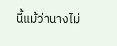นี้แม้ว่านางไม่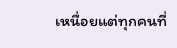เหนื่อยแต่ทุกคนที่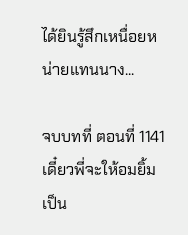ได้ยินรู้สึกเหนื่อยหน่ายแทนนาง...

จบบทที่ ตอนที่ 1141 เดี๋ยวพี่จะให้อมยิ้มเป็น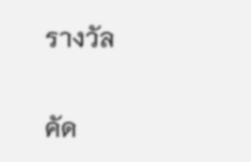รางวัล

คัด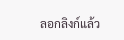ลอกลิงก์แล้ว